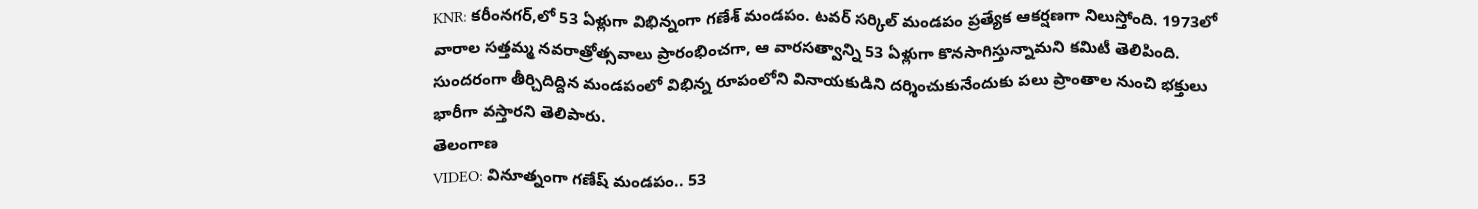KNR: కరీంనగర్,లో 53 ఏళ్లుగా విభిన్నంగా గణేశ్ మండపం. టవర్ సర్కిల్ మండపం ప్రత్యేక ఆకర్షణగా నిలుస్తోంది. 1973లో వారాల సత్తమ్మ నవరాత్రోత్సవాలు ప్రారంభించగా, ఆ వారసత్వాన్ని 53 ఏళ్లుగా కొనసాగిస్తున్నామని కమిటీ తెలిపింది. సుందరంగా తీర్చిదిద్దిన మండపంలో విభిన్న రూపంలోని వినాయకుడిని దర్శించుకునేందుకు పలు ప్రాంతాల నుంచి భక్తులు భారీగా వస్తారని తెలిపారు.
తెలంగాణ
VIDEO: వినూత్నంగా గణేష్ మండపం.. 53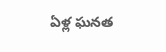ఏళ్ల ఘనత